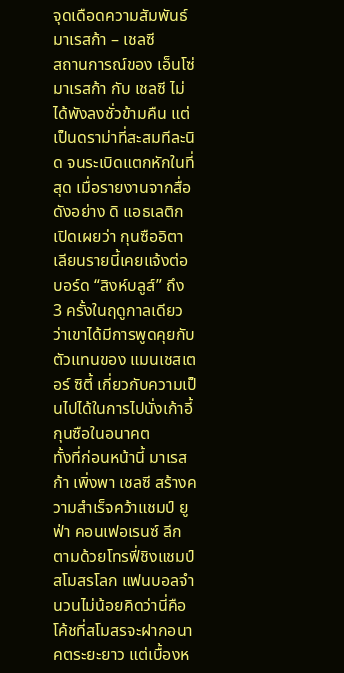จุดเดือดความสัมพันธ์ มาเรสก้า – เชลซี
สถานการณ์ของ เอ็นโซ่ มาเรสก้า กับ เชลซี ไม่ได้พังลงชั่วข้ามคืน แต่เป็นดราม่าที่สะสมทีละนิด จนระเบิดแตกหักในที่สุด เมื่อรายงานจากสื่อดังอย่าง ดิ แอธเลติก เปิดเผยว่า กุนซืออิตาเลียนรายนี้เคยแจ้งต่อบอร์ด “สิงห์บลูส์” ถึง 3 ครั้งในฤดูกาลเดียว ว่าเขาได้มีการพูดคุยกับตัวแทนของ แมนเชสเตอร์ ซิตี้ เกี่ยวกับความเป็นไปได้ในการไปนั่งเก้าอี้กุนซือในอนาคต
ทั้งที่ก่อนหน้านี้ มาเรสก้า เพิ่งพา เชลซี สร้างความสำเร็จคว้าแชมป์ ยูฟ่า คอนเฟอเรนซ์ ลีก ตามด้วยโทรฟี่ชิงแชมป์สโมสรโลก แฟนบอลจำนวนไม่น้อยคิดว่านี่คือโค้ชที่สโมสรจะฝากอนาคตระยะยาว แต่เบื้องห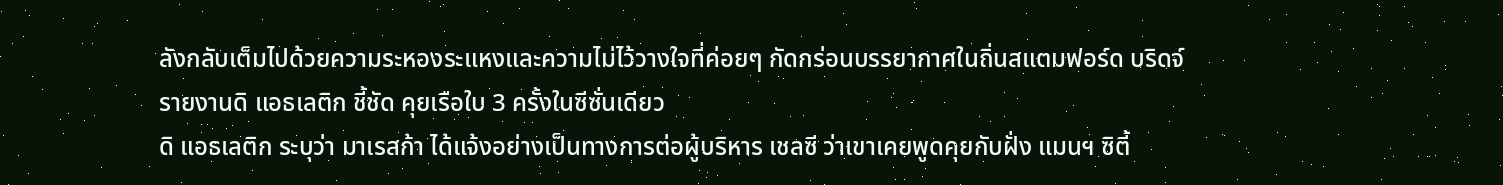ลังกลับเต็มไปด้วยความระหองระแหงและความไม่ไว้วางใจที่ค่อยๆ กัดกร่อนบรรยากาศในถิ่นสแตมฟอร์ด บริดจ์
รายงานดิ แอธเลติก ชี้ชัด คุยเรือใบ 3 ครั้งในซีซั่นเดียว
ดิ แอธเลติก ระบุว่า มาเรสก้า ได้แจ้งอย่างเป็นทางการต่อผู้บริหาร เชลซี ว่าเขาเคยพูดคุยกับฝั่ง แมนฯ ซิตี้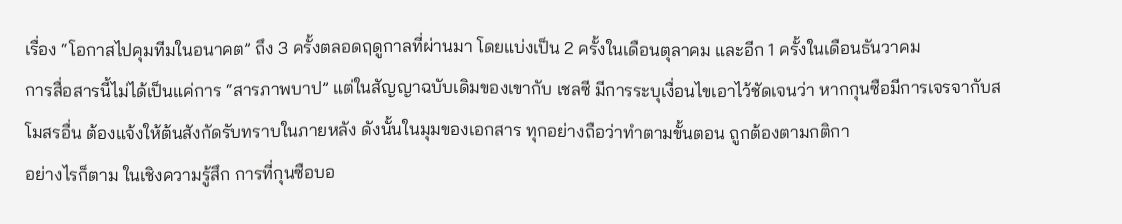เรื่อง “โอกาสไปคุมทีมในอนาคต” ถึง 3 ครั้งตลอดฤดูกาลที่ผ่านมา โดยแบ่งเป็น 2 ครั้งในเดือนตุลาคม และอีก 1 ครั้งในเดือนธันวาคม
การสื่อสารนี้ไม่ได้เป็นแค่การ “สารภาพบาป” แต่ในสัญญาฉบับเดิมของเขากับ เชลซี มีการระบุเงื่อนไขเอาไว้ชัดเจนว่า หากกุนซือมีการเจรจากับสโมสรอื่น ต้องแจ้งให้ต้นสังกัดรับทราบในภายหลัง ดังนั้นในมุมของเอกสาร ทุกอย่างถือว่าทำตามขั้นตอน ถูกต้องตามกติกา
อย่างไรก็ตาม ในเชิงความรู้สึก การที่กุนซือบอ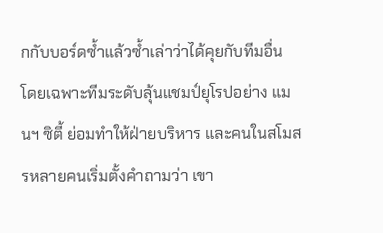กกับบอร์ดซ้ำแล้วซ้ำเล่าว่าได้คุยกับทีมอื่น โดยเฉพาะทีมระดับลุ้นแชมป์ยุโรปอย่าง แมนฯ ซิตี้ ย่อมทำให้ฝ่ายบริหาร และคนในสโมสรหลายคนเริ่มตั้งคำถามว่า เขา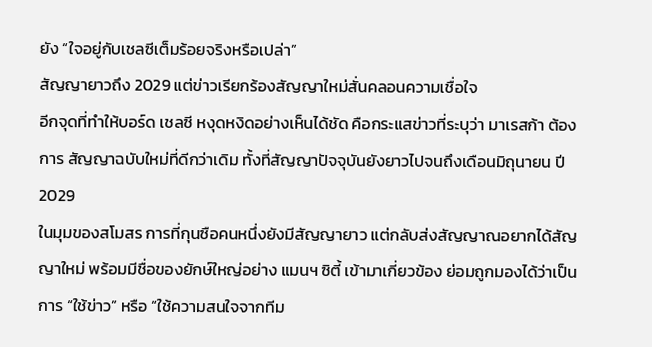ยัง “ใจอยู่กับเชลซีเต็มร้อยจริงหรือเปล่า”
สัญญายาวถึง 2029 แต่ข่าวเรียกร้องสัญญาใหม่สั่นคลอนความเชื่อใจ
อีกจุดที่ทำให้บอร์ด เชลซี หงุดหงิดอย่างเห็นได้ชัด คือกระแสข่าวที่ระบุว่า มาเรสก้า ต้องการ สัญญาฉบับใหม่ที่ดีกว่าเดิม ทั้งที่สัญญาปัจจุบันยังยาวไปจนถึงเดือนมิถุนายน ปี 2029
ในมุมของสโมสร การที่กุนซือคนหนึ่งยังมีสัญญายาว แต่กลับส่งสัญญาณอยากได้สัญญาใหม่ พร้อมมีชื่อของยักษ์ใหญ่อย่าง แมนฯ ซิตี้ เข้ามาเกี่ยวข้อง ย่อมถูกมองได้ว่าเป็นการ “ใช้ข่าว” หรือ “ใช้ความสนใจจากทีม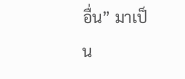อื่น” มาเป็น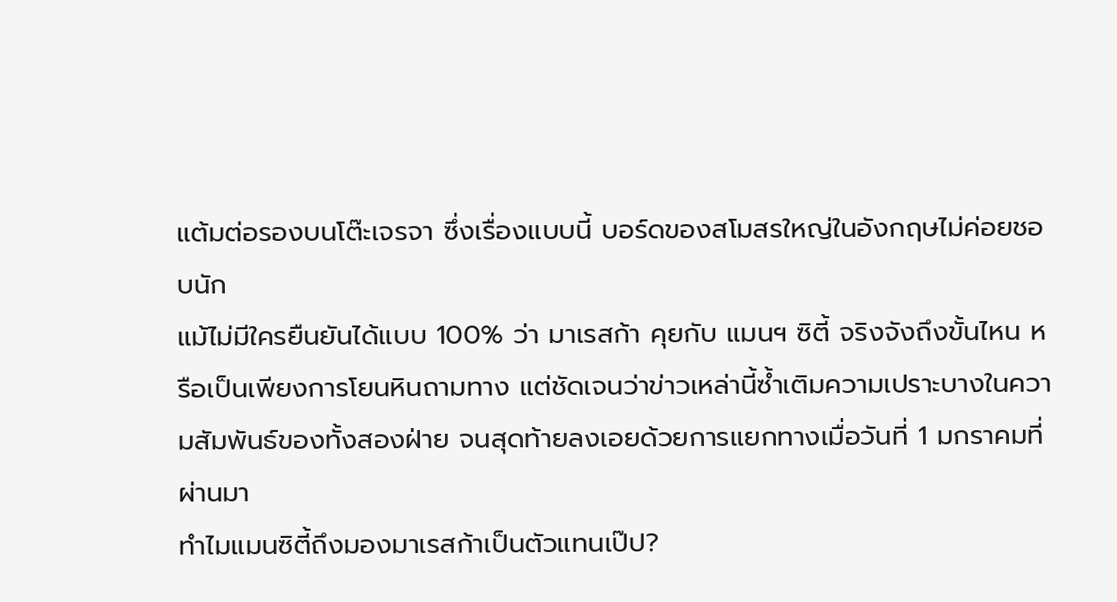แต้มต่อรองบนโต๊ะเจรจา ซึ่งเรื่องแบบนี้ บอร์ดของสโมสรใหญ่ในอังกฤษไม่ค่อยชอบนัก
แม้ไม่มีใครยืนยันได้แบบ 100% ว่า มาเรสก้า คุยกับ แมนฯ ซิตี้ จริงจังถึงขั้นไหน หรือเป็นเพียงการโยนหินถามทาง แต่ชัดเจนว่าข่าวเหล่านี้ซ้ำเติมความเปราะบางในความสัมพันธ์ของทั้งสองฝ่าย จนสุดท้ายลงเอยด้วยการแยกทางเมื่อวันที่ 1 มกราคมที่ผ่านมา
ทำไมแมนซิตี้ถึงมองมาเรสก้าเป็นตัวแทนเป๊ป?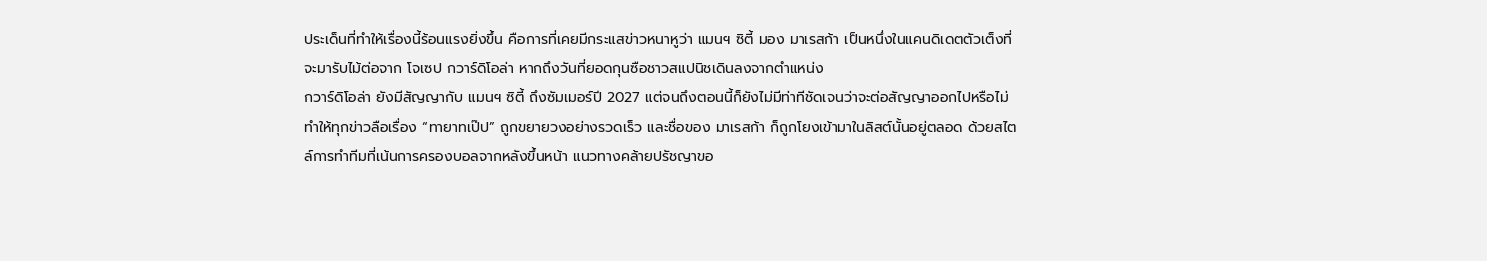ประเด็นที่ทำให้เรื่องนี้ร้อนแรงยิ่งขึ้น คือการที่เคยมีกระแสข่าวหนาหูว่า แมนฯ ซิตี้ มอง มาเรสก้า เป็นหนึ่งในแคนดิเดตตัวเต็งที่จะมารับไม้ต่อจาก โจเซป กวาร์ดิโอล่า หากถึงวันที่ยอดกุนซือชาวสแปนิชเดินลงจากตำแหน่ง
กวาร์ดิโอล่า ยังมีสัญญากับ แมนฯ ซิตี้ ถึงซัมเมอร์ปี 2027 แต่จนถึงตอนนี้ก็ยังไม่มีท่าทีชัดเจนว่าจะต่อสัญญาออกไปหรือไม่ ทำให้ทุกข่าวลือเรื่อง “ทายาทเป๊ป” ถูกขยายวงอย่างรวดเร็ว และชื่อของ มาเรสก้า ก็ถูกโยงเข้ามาในลิสต์นั้นอยู่ตลอด ด้วยสไตล์การทำทีมที่เน้นการครองบอลจากหลังขึ้นหน้า แนวทางคล้ายปรัชญาขอ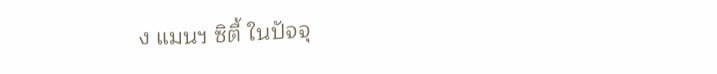ง แมนฯ ซิตี้ ในปัจจุ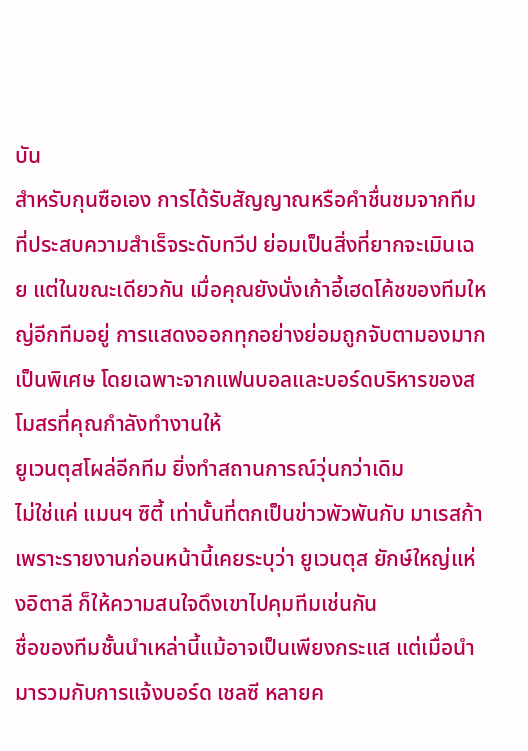บัน
สำหรับกุนซือเอง การได้รับสัญญาณหรือคำชื่นชมจากทีมที่ประสบความสำเร็จระดับทวีป ย่อมเป็นสิ่งที่ยากจะเมินเฉย แต่ในขณะเดียวกัน เมื่อคุณยังนั่งเก้าอี้เฮดโค้ชของทีมใหญ่อีกทีมอยู่ การแสดงออกทุกอย่างย่อมถูกจับตามองมากเป็นพิเศษ โดยเฉพาะจากแฟนบอลและบอร์ดบริหารของสโมสรที่คุณกำลังทำงานให้
ยูเวนตุสโผล่อีกทีม ยิ่งทำสถานการณ์วุ่นกว่าเดิม
ไม่ใช่แค่ แมนฯ ซิตี้ เท่านั้นที่ตกเป็นข่าวพัวพันกับ มาเรสก้า เพราะรายงานก่อนหน้านี้เคยระบุว่า ยูเวนตุส ยักษ์ใหญ่แห่งอิตาลี ก็ให้ความสนใจดึงเขาไปคุมทีมเช่นกัน
ชื่อของทีมชั้นนำเหล่านี้แม้อาจเป็นเพียงกระแส แต่เมื่อนำมารวมกับการแจ้งบอร์ด เชลซี หลายค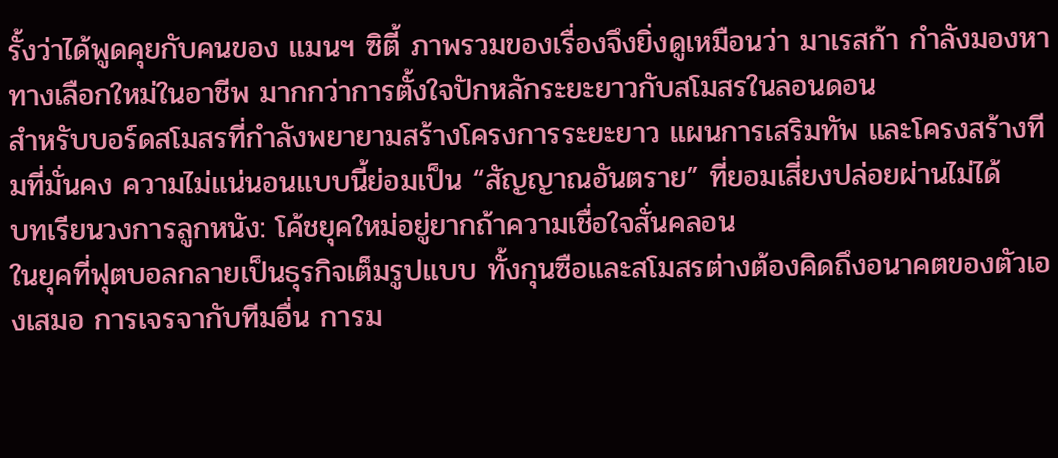รั้งว่าได้พูดคุยกับคนของ แมนฯ ซิตี้ ภาพรวมของเรื่องจึงยิ่งดูเหมือนว่า มาเรสก้า กำลังมองหาทางเลือกใหม่ในอาชีพ มากกว่าการตั้งใจปักหลักระยะยาวกับสโมสรในลอนดอน
สำหรับบอร์ดสโมสรที่กำลังพยายามสร้างโครงการระยะยาว แผนการเสริมทัพ และโครงสร้างทีมที่มั่นคง ความไม่แน่นอนแบบนี้ย่อมเป็น “สัญญาณอันตราย” ที่ยอมเสี่ยงปล่อยผ่านไม่ได้
บทเรียนวงการลูกหนัง: โค้ชยุคใหม่อยู่ยากถ้าความเชื่อใจสั่นคลอน
ในยุคที่ฟุตบอลกลายเป็นธุรกิจเต็มรูปแบบ ทั้งกุนซือและสโมสรต่างต้องคิดถึงอนาคตของตัวเองเสมอ การเจรจากับทีมอื่น การม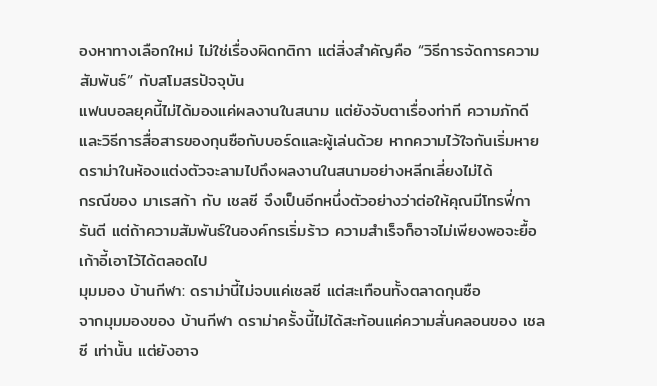องหาทางเลือกใหม่ ไม่ใช่เรื่องผิดกติกา แต่สิ่งสำคัญคือ “วิธีการจัดการความสัมพันธ์” กับสโมสรปัจจุบัน
แฟนบอลยุคนี้ไม่ได้มองแค่ผลงานในสนาม แต่ยังจับตาเรื่องท่าที ความภักดี และวิธีการสื่อสารของกุนซือกับบอร์ดและผู้เล่นด้วย หากความไว้ใจกันเริ่มหาย ดราม่าในห้องแต่งตัวจะลามไปถึงผลงานในสนามอย่างหลีกเลี่ยงไม่ได้
กรณีของ มาเรสก้า กับ เชลซี จึงเป็นอีกหนึ่งตัวอย่างว่าต่อให้คุณมีโทรฟี่การันตี แต่ถ้าความสัมพันธ์ในองค์กรเริ่มร้าว ความสำเร็จก็อาจไม่เพียงพอจะยื้อเก้าอี้เอาไว้ได้ตลอดไป
มุมมอง บ้านกีฬา: ดราม่านี้ไม่จบแค่เชลซี แต่สะเทือนทั้งตลาดกุนซือ
จากมุมมองของ บ้านกีฬา ดราม่าครั้งนี้ไม่ได้สะท้อนแค่ความสั่นคลอนของ เชลซี เท่านั้น แต่ยังอาจ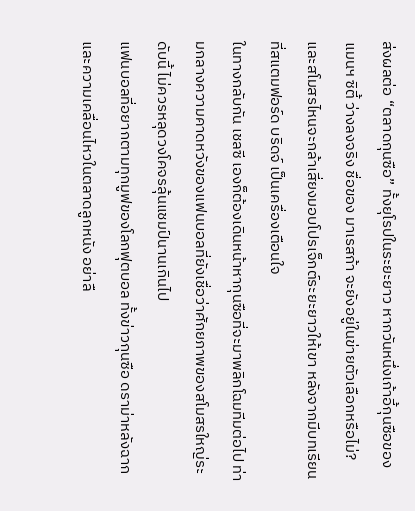ส่งผลต่อ “ตลาดกุนซือ” ทั้งยุโรปในระยะยาว หากวันหนึ่งเก้าอี้กุนซือของ แมนฯ ซิตี้ ว่างลงจริง ชื่อของ มาเรสก้า จะยังอยู่ในข่ายตัวเลือกหรือไม่? และสโมสรไหนจะกล้าเสี่ยงมอบโปรเจ็กต์ระยะยาวให้เขา หลังจากมีบทเรียนที่สแตมฟอร์ด บริดจ์ เป็นเครื่องเตือนใจ
ในทางกลับกัน เชลซี เองก็ต้องเดินหน้าหากุนซือที่จะมาพลิกโฉมทีมต่อไป ท่ามกลางความคาดหวังของแฟนบอลที่ยังเชื่อว่าศักยภาพของสโมสรใหญ่ระดับนี้ ไม่ควรหลุดวงโคจรลุ้นแชมป์นานเกินไป
แฟนบอลที่อยากตามทุกมูฟของโลกฟุตบอล ทั้งข่าวกุนซือ ดราม่าหลังฉาก และความเคลื่อนไหวในตลาดลูกหนัง อย่าลื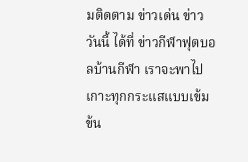มติดตาม ข่าวเด่น ข่าววันนี้ ได้ที่ ข่าวกีฬาฟุตบอลบ้านกีฬา เราจะพาไปเกาะทุกกระแสแบบเข้มข้น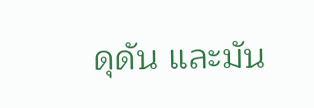ดุดัน และมัน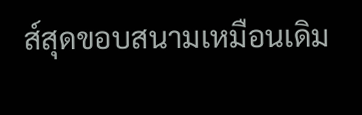ส์สุดขอบสนามเหมือนเดิม